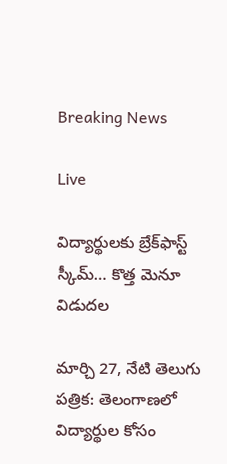Breaking News

Live

విద్యార్థులకు బ్రేక్‌ఫాస్ట్ స్కీమ్… కొత్త మెనూ విడుదల

మార్చి 27, నేటి తెలుగు పత్రిక: తెలంగాణలో విద్యార్థుల కోసం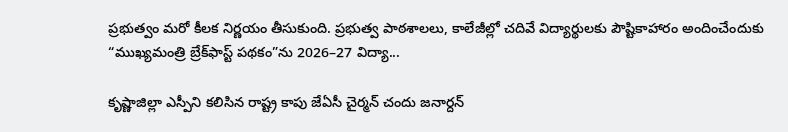ప్రభుత్వం మరో కీలక నిర్ణయం తీసుకుంది. ప్రభుత్వ పాఠశాలలు, కాలేజీల్లో చదివే విద్యార్థులకు పౌష్టికాహారం అందించేందుకు “ముఖ్యమంత్రి బ్రేక్‌ఫాస్ట్ పథకం”ను 2026–27 విద్యా...

కృష్ణాజిల్లా ఎస్పీని కలిసిన రాష్ట్ర కాపు జేఏసీ చైర్మన్ చందు జనార్దన్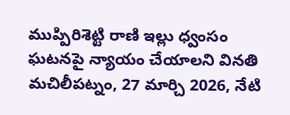ముప్పిరిశెట్టి రాణి ఇల్లు ధ్వంసం ఘటనపై న్యాయం చేయాలని వినతి మచిలీపట్నం, 27 మార్చి 2026, నేటి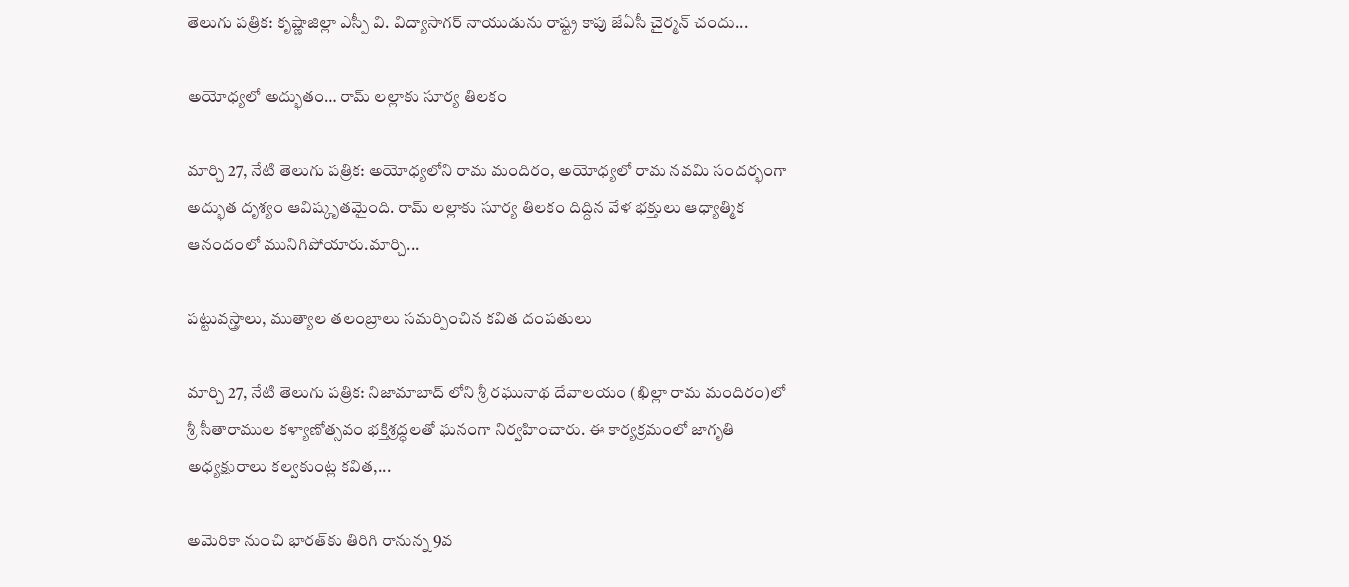తెలుగు పత్రిక: కృష్ణాజిల్లా ఎస్పీ వి. విద్యాసాగర్ నాయుడును రాష్ట్ర కాపు జేఏసీ చైర్మన్ చందు...

అయోధ్యలో అద్భుతం… రామ్ లల్లాకు సూర్య తిలకం

మార్చి 27, నేటి తెలుగు పత్రిక: అయోధ్యలోని రామ మందిరం, అయోధ్యలో రామ నవమి సందర్భంగా అద్భుత దృశ్యం ఆవిష్కృతమైంది. రామ్ లల్లాకు సూర్య తిలకం దిద్దిన వేళ భక్తులు ఆధ్యాత్మిక ఆనందంలో మునిగిపోయారు.మార్చి...

పట్టువస్త్రాలు, ముత్యాల తలంబ్రాలు సమర్పించిన కవిత దంపతులు

మార్చి 27, నేటి తెలుగు పత్రిక: నిజామాబాద్ లోని శ్రీ రఘునాథ దేవాలయం (ఖిల్లా రామ మందిరం)లో శ్రీ సీతారాముల కళ్యాణోత్సవం భక్తిశ్రద్ధలతో ఘనంగా నిర్వహించారు. ఈ కార్యక్రమంలో జాగృతి అధ్యక్షురాలు కల్వకుంట్ల కవిత,...

అమెరికా నుంచి భారత్‌కు తిరిగి రానున్న 9వ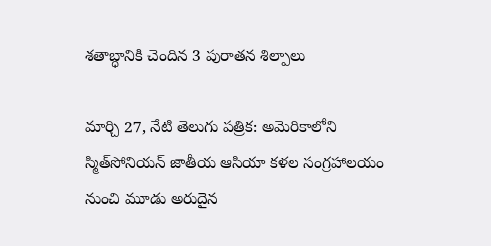శతాబ్ధానికి చెందిన 3 పురాతన శిల్పాలు

మార్చి 27, నేటి తెలుగు పత్రిక: అమెరికాలోని స్మిత్‌సోనియన్ జాతీయ ఆసియా కళల సంగ్రహాలయం నుంచి మూడు అరుదైన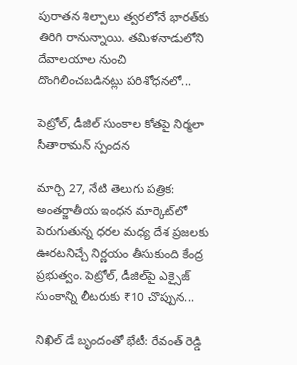పురాతన శిల్పాలు త్వరలోనే భారత్‌కు తిరిగి రానున్నాయి. తమిళనాడులోని దేవాలయాల నుంచి దొంగిలించబడినట్లు పరిశోధనలో...

పెట్రోల్, డీజిల్ సుంకాల కోతపై నిర్మలా సీతారామన్ స్పందన

మార్చి 27, నేటి తెలుగు పత్రిక: అంతర్జాతీయ ఇంధన మార్కెట్‌లో పెరుగుతున్న ధరల మధ్య దేశ ప్రజలకు ఊరటనిచ్చే నిర్ణయం తీసుకుంది కేంద్ర ప్రభుత్వం. పెట్రోల్, డీజిల్‌పై ఎక్సైజ్ సుంకాన్ని లీటరుకు ₹10 చొప్పున...

నిఖిల్ డే బృందంతో భేటీ: రేవంత్ రెడ్డి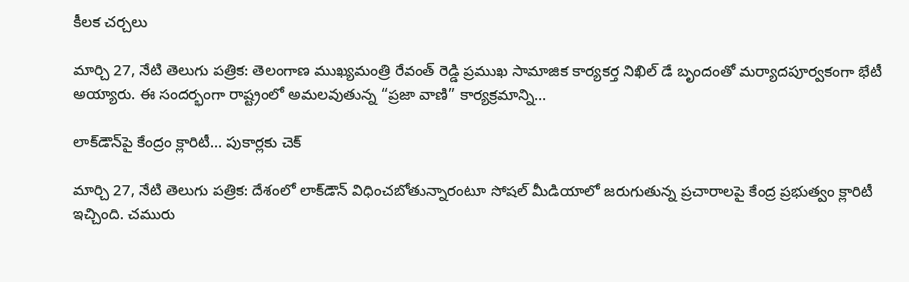కీలక చర్చలు

మార్చి 27, నేటి తెలుగు పత్రిక: తెలంగాణ ముఖ్యమంత్రి రేవంత్ రెడ్డి ప్రముఖ సామాజిక కార్యకర్త నిఖిల్ డే బృందంతో మర్యాదపూర్వకంగా భేటీ అయ్యారు. ఈ సందర్భంగా రాష్ట్రంలో అమలవుతున్న “ప్రజా వాణి” కార్యక్రమాన్ని...

లాక్‌డౌన్‌పై కేంద్రం క్లారిటీ… పుకార్లకు చెక్

మార్చి 27, నేటి తెలుగు పత్రిక: దేశంలో లాక్‌డౌన్ విధించబోతున్నారంటూ సోషల్ మీడియాలో జరుగుతున్న ప్రచారాలపై కేంద్ర ప్రభుత్వం క్లారిటీ ఇచ్చింది. చమురు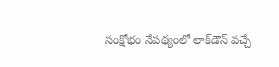సంక్షోభం నేపథ్యంలో లాక్‌డౌన్ వచ్చే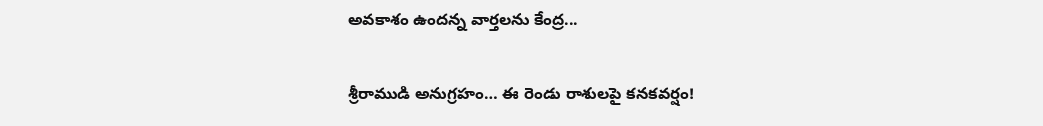అవకాశం ఉందన్న వార్తలను కేంద్ర...

శ్రీరాముడి అనుగ్రహం… ఈ రెండు రాశులపై కనకవర్షం!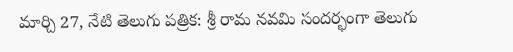మార్చి 27, నేటి తెలుగు పత్రిక: శ్రీ రామ నవమి సందర్భంగా తెలుగు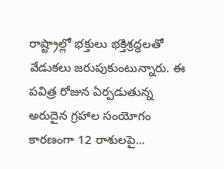రాష్ట్రాల్లో భక్తులు భక్తిశ్రద్ధలతో వేడుకలు జరుపుకుంటున్నారు. ఈ పవిత్ర రోజున ఏర్పడుతున్న అరుదైన గ్రహాల సంయోగం కారణంగా 12 రాశులపై...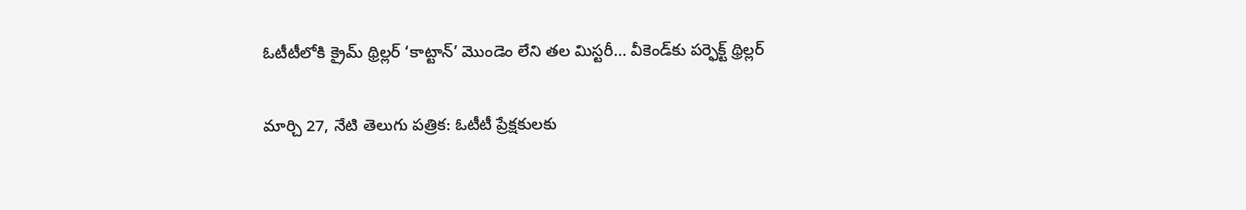ఓటీటీలోకి క్రైమ్ థ్రిల్లర్ ‘కాట్టాన్’ మొండెం లేని తల మిస్టరీ… వీకెండ్‌కు పర్ఫెక్ట్ థ్రిల్లర్

మార్చి 27, నేటి తెలుగు పత్రిక: ఓటీటీ ప్రేక్షకులకు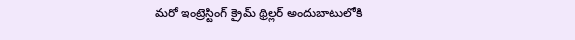మరో ఇంట్రెస్టింగ్ క్రైమ్ థ్రిల్లర్ అందుబాటులోకి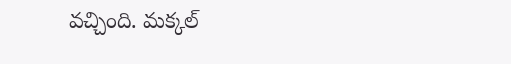వచ్చింది. మక్కల్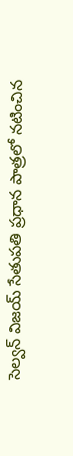సెల్వన్ విజయ్ సేతుపతి ప్రధాన పాత్రలో నటించిన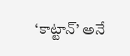‘కాట్టాన్’ అనే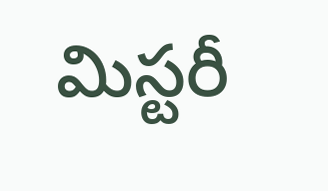మిస్టరీ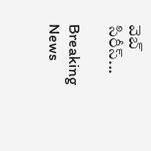వెబ్ సిరీస్...

Breaking News